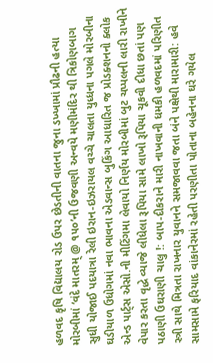હળવદ કૃષિ વિદ્યાલય રોડ ઉપર છેડતીની વાતના જુના ડખ્ખામાં પ્રૌઢની હત્યા મોરબીમાં ‘વંદે માતરમ્ @ ૧૫૦’ની ઉજવણી અન્વયે મણીમંદિર થી ત્રિકોણબાગ સુધી યોજાઈ પદયાત્રા રેલી ઇરાન-ઇઝરાયલ વચ્ચે ચાલતા યુધ્ધના પગલે મોરબીના ઘડીયાળ ઉધોગમાં નવા ભાવના એડવાન્સ બુકિંગ આધારિત જ પ્રોડક્શનનો ક્લોક એન્ડ પાર્ટ્સ એસો.ની મીટિંગમા લેવાયો નિર્ણય મોરબીમાં બુટ ચપ્પલની લારી રાખીને વેપાર કરતા વૃદ્ધે વ્યાજે લીધેલા રૂપિયા સામે લાખો રૂપિયા ચૂકવી દીધા છતાં પણ પઠાણી ઉઘરાણી ચાલુ !: બાપ-દીકરાને મારી નાખવાની ધમકી હળવદમાં પરિણીત સ્ત્રી સાથે મિત્રતા રાખનાર યુવાનને સમજાવવા જતા બંને પક્ષેથી મારામારી: હવે સામસામે ફરિયાદ વાંકાનેરમાં રહેતી પરણીતા પોતાના બહેનના ઘરે ગયેલ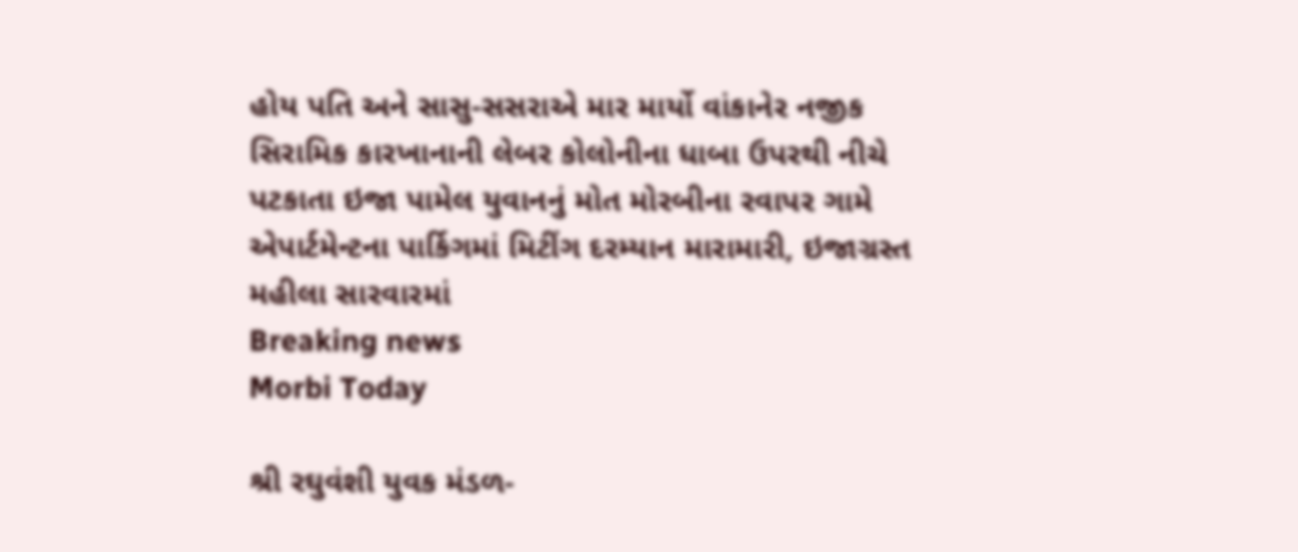હોય પતિ અને સાસુ-સસરાએ માર માર્યો વાંકાનેર નજીક સિરામિક કારખાનાની લેબર કોલોનીના ધાબા ઉપરથી નીચે પટકાતા ઇજા પામેલ યુવાનનું મોત મોરબીના રવાપર ગામે એપાર્ટમેન્ટના પાર્કિગમાં મિટીંગ દરમ્યાન મારામારી, ઇજાગ્રસ્ત મહીલા સારવારમાં
Breaking news
Morbi Today

શ્રી રઘુવંશી યુવક મંડળ-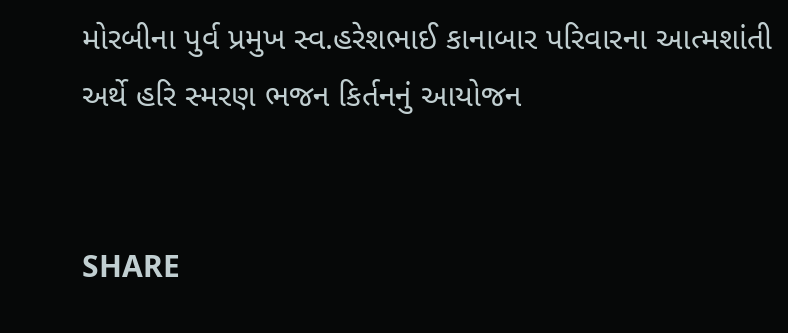મોરબીના પુર્વ પ્રમુખ સ્વ.હરેશભાઈ કાનાબાર પરિવારના આત્મશાંતી અર્થે હરિ સ્મરણ ભજન કિર્તનનું આયોજન


SHARE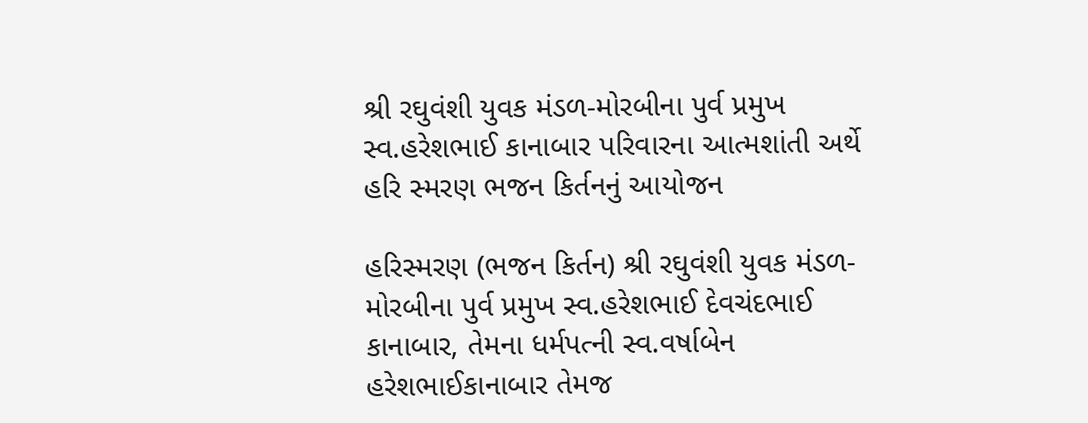શ્રી રઘુવંશી યુવક મંડળ-મોરબીના પુર્વ પ્રમુખ સ્વ.હરેશભાઈ કાનાબાર પરિવારના આત્મશાંતી અર્થે હરિ સ્મરણ ભજન કિર્તનનું આયોજન

હરિસ્મરણ (ભજન કિર્તન) શ્રી રઘુવંશી યુવક મંડળ-મોરબીના પુર્વ પ્રમુખ સ્વ.હરેશભાઈ દેવચંદભાઈ કાનાબાર, તેમના ધર્મપત્ની સ્વ.વર્ષાબેન હરેશભાઈકાનાબાર તેમજ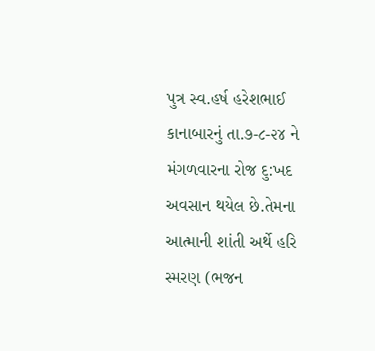પુત્ર સ્વ.હર્ષ હરેશભાઈ કાનાબારનું તા.૭-૮-૨૪ ને મંગળવારના રોજ દુ:ખદ અવસાન થયેલ છે.તેમના આત્માની શાંતી અર્થે હરિ સ્મરણ (ભજન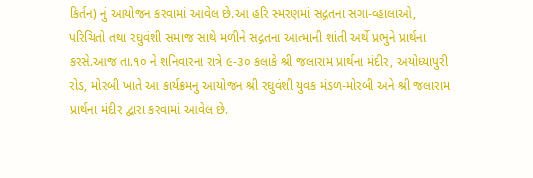કિર્તન) નું આયોજન કરવામાં આવેલ છે.આ હરિ સ્મરણમાં સદ્ગતના સગા-વ્હાલાઓ, પરિચિતો તથા રઘુવંશી સમાજ સાથે મળીને સદ્ગતના આત્માની શાંતી અર્થે પ્રભુને પ્રાર્થના કરસે.આજ તા.૧૦ ને શનિવારના રાત્રે ૯-૩૦ કલાકે શ્રી જલારામ પ્રાર્થના મંદીર, અયોધ્યાપુરી રોડ, મોરબી ખાતે આ કાર્યક્રમનુ આયોજન શ્રી રઘુવંશી યુવક મંડળ-મોરબી અને શ્રી જલારામ પ્રાર્થના મંદીર દ્વારા કરવામાં આવેલ છે.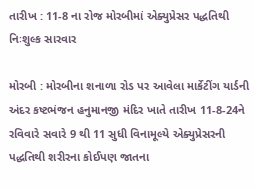તારીખ : 11-8 ના રોજ મોરબીમાં એક્યુપ્રેસર પદ્ધતિથી નિઃશુલ્ક સારવાર

મોરબી : મોરબીના શનાળા રોડ પર આવેલા માર્કેટીંગ યાર્ડની અંદર કષ્ટભંજન હનુમાનજી મંદિર ખાતે તારીખ 11-8-24ને રવિવારે સવારે 9 થી 11 સુધી વિનામૂલ્યે એક્યુપ્રેસરની પદ્ધતિથી શરીરના કોઈપણ જાતના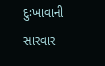દુઃખાવાની સારવાર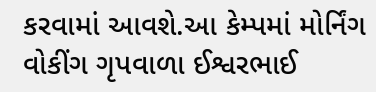કરવામાં આવશે.આ કેમ્પમાં મોર્નિંગ વોકીંગ ગૃપવાળા ઈશ્વરભાઈ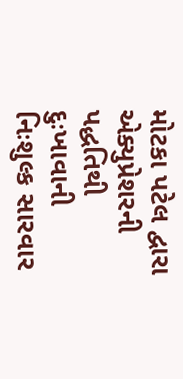મોટકા પટેલ દ્વારા એક્યુપ્રેશરની પદ્ધતિથી દુઃખાવાની નિઃશુલ્ક સારવાર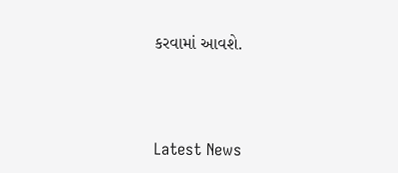કરવામાં આવશે.




Latest News